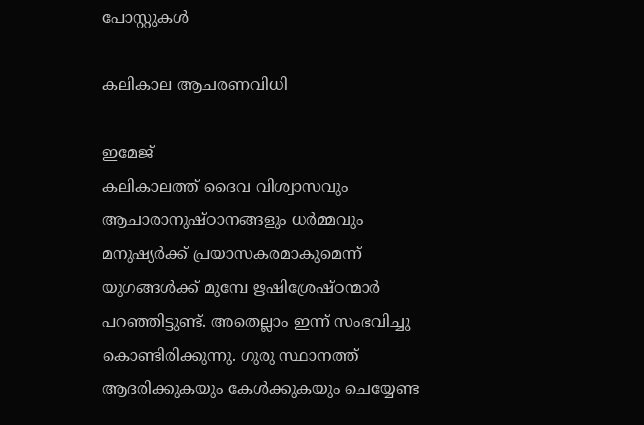പോസ്റ്റുകള്‍

കലികാല ആചരണവിധി

ഇമേജ്
കലികാലത്ത് ദൈവ വിശ്വാസവും ആചാരാനുഷ്ഠാനങ്ങളും ധർമ്മവും മനുഷ്യർക്ക് പ്രയാസകരമാകുമെന്ന് യുഗങ്ങൾക്ക് മുമ്പേ ഋഷിശ്രേഷ്ഠന്മാർ പറഞ്ഞിട്ടുണ്ട്. അതെല്ലാം ഇന്ന് സംഭവിച്ചു കൊണ്ടിരിക്കുന്നു. ഗുരു സ്ഥാനത്ത് ആദരിക്കുകയും കേൾക്കുകയും ചെയ്യേണ്ട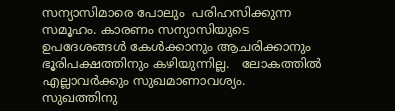സന്യാസിമാരെ പോലും  പരിഹസിക്കുന്ന സമൂഹം. കാരണം സന്യാസിയുടെ ഉപദേശങ്ങൾ കേൾക്കാനും ആചരിക്കാനും ഭൂരിപക്ഷത്തിനും കഴിയുന്നില്ല.   ലോകത്തിൽ എല്ലാവർക്കും സുഖമാണാവശ്യം. സുഖത്തിനു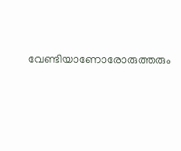വേണ്ടിയാണോരോരുത്തരും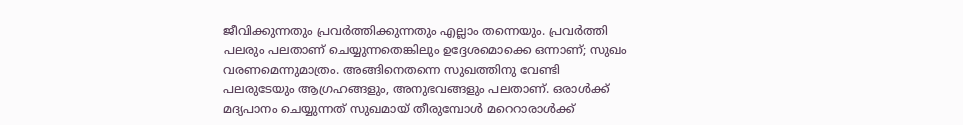ജീവിക്കുന്നതും പ്രവർത്തിക്കുന്നതും എല്ലാം തന്നെയും. പ്രവർത്തി പലരും പലതാണ് ചെയ്യുന്നതെങ്കിലും ഉദ്ദേശമൊക്കെ ഒന്നാണ്; സുഖം വരണമെന്നുമാത്രം. അങ്ങിനെതന്നെ സുഖത്തിനു വേണ്ടി പലരുടേയും ആഗ്രഹങ്ങളും, അനുഭവങ്ങളും പലതാണ്. ഒരാൾക്ക് മദ്യപാനം ചെയ്യുന്നത് സുഖമായ് തീരുമ്പോൾ മറെറാരാൾക്ക്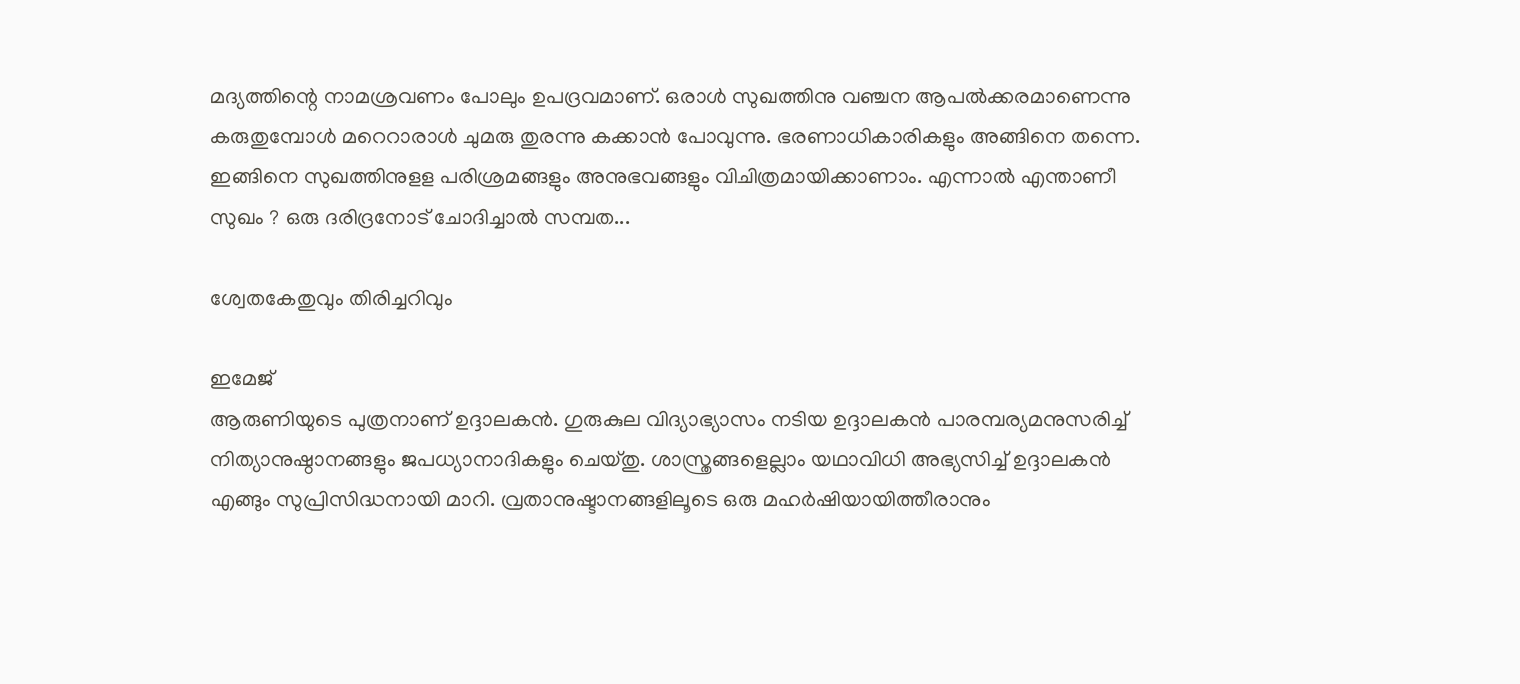മദ്യത്തിന്റെ നാമശ്രവണം പോലും ഉപദ്രവമാണ്. ഒരാൾ സുഖത്തിനു വഞ്ചന ആപൽക്കരമാണെന്നു കരുതുമ്പോൾ മറെറാരാൾ ചുമരു തുരന്നു കക്കാൻ പോവുന്നു. ഭരണാധികാരികളും അങ്ങിനെ തന്നെ.  ഇങ്ങിനെ സുഖത്തിനുളള പരിശ്രമങ്ങളും അനുഭവങ്ങളും വിചിത്രമായിക്കാണാം. എന്നാൽ എന്താണീ സുഖം ? ഒരു ദരിദ്രനോട് ചോദിച്ചാൽ സമ്പത...

ശ്വേതകേതുവും തിരിച്ചറിവും

ഇമേജ്
ആരുണിയുടെ പുത്രനാണ് ഉദ്ദാലകന്‍. ഗുരുകുല വിദ്യാഭ്യാസം നടിയ ഉദ്ദാലകന്‍‍ പാരമ്പര്യമനുസരിച്ച് നിത്യാനുഷ്ഠാനങ്ങളും ജപധ്യാനാദികളും ചെയ്തു. ശാസ്ത്രങ്ങളെല്ലാം യഥാവിധി അഭ്യസിച്ച് ഉദ്ദാലകന്‍ എങ്ങും സുപ്രിസിദ്ധനായി മാറി. വ്രതാനുഷ്ടാനങ്ങളിലൂടെ ഒരു മഹര്‍ഷിയായിത്തീരാനും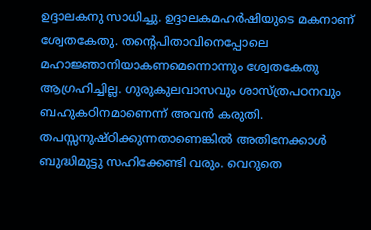ഉദ്ദാലകനു സാധിച്ചു. ഉദ്ദാലകമഹര്‍ഷിയുടെ മകനാണ് ശ്വേതകേതു. തന്റെപിതാവിനെപ്പോലെ മഹാജ്ഞാനിയാകണമെന്നൊന്നും ശ്വേതകേതു ആഗ്രഹിച്ചില്ല. ഗുരുകുലവാസവും ശാസ്ത്രപഠനവും ബഹുകഠിനമാണെന്ന് അവന്‍ കരുതി. തപസ്സനുഷ്ഠിക്കുന്നതാണെങ്കില്‍ അതിനേക്കാള്‍ ബുദ്ധിമുട്ടു സഹിക്കേണ്ടി വരും. വെറുതെ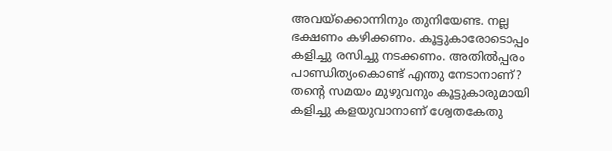അവയ്ക്കൊന്നിനും തുനിയേണ്ട. നല്ല ഭക്ഷണം കഴിക്കണം. കൂട്ടുകാരോടൊപ്പം കളിച്ചു രസിച്ചു നടക്കണം. അതില്‍പ്പരം പാണ്ഡിത്യംകൊണ്ട് എന്തു നേടാനാണ്? തന്റെ സമയം മുഴുവനും കൂട്ടുകാരുമായി കളിച്ചു കളയുവാനാണ് ശ്വേതകേതു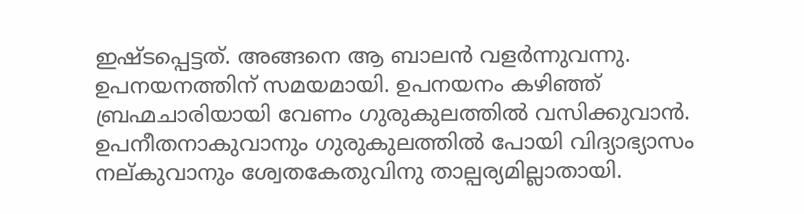ഇഷ്ടപ്പെട്ടത്. അങ്ങനെ ആ ബാലന്‍ വളര്‍ന്നുവന്നു. ഉപനയനത്തിന് സമയമായി. ഉപനയനം കഴിഞ്ഞ് ബ്രഹ്മചാരിയായി വേണം ഗുരുകുലത്തില്‍ വസിക്കുവാന്‍. ഉപനീതനാകുവാനും ഗുരുകുലത്തില്‍ പോയി വിദ്യാഭ്യാസം നല്കുവാനും ശ്വേതകേതുവിനു താല്പര്യമില്ലാതായി.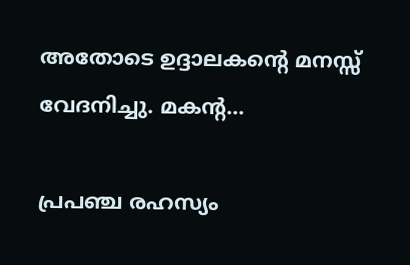അതോടെ ഉദ്ദാലകന്റെ മനസ്സ് വേദനിച്ചു. മകന്റ...

പ്രപഞ്ച രഹസ്യം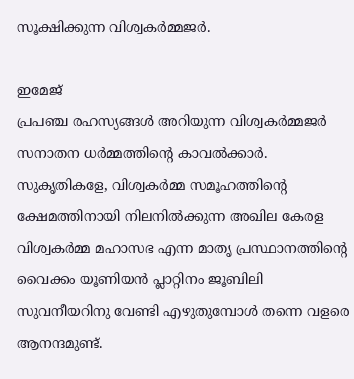സൂക്ഷിക്കുന്ന വിശ്വകർമ്മജർ.

ഇമേജ്
പ്രപഞ്ച രഹസ്യങ്ങൾ അറിയുന്ന വിശ്വകർമ്മജർ സനാതന ധർമ്മത്തിന്റെ കാവൽക്കാർ. സുകൃതികളേ, വിശ്വകർമ്മ സമൂഹത്തിന്റെ ക്ഷേമത്തിനായി നിലനിൽക്കുന്ന അഖില കേരള വിശ്വകർമ്മ മഹാസഭ എന്ന മാതൃ പ്രസ്ഥാനത്തിന്റെ വൈക്കം യൂണിയൻ പ്ലാറ്റിനം ജൂബിലി സുവനീയറിനു വേണ്ടി എഴുതുമ്പോൾ തന്നെ വളരെ ആനന്ദമുണ്ട്.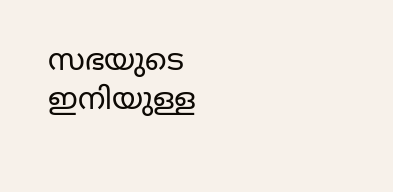സഭയുടെ ഇനിയുള്ള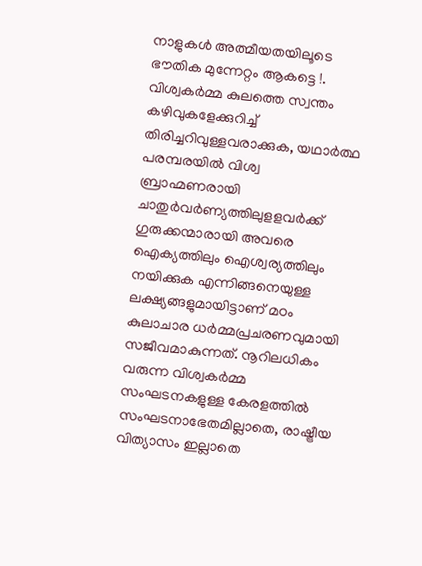നാളുകൾ അത്മീയതയിലൂടെ ഭൗതിക മുന്നേറ്റം ആകട്ടെ !. വിശ്വകർമ്മ കുലത്തെ സ്വന്തം കഴിവുകളേക്കുറിച്ച് തിരിച്ചറിവുള്ളവരാക്കുക, യഥാർത്ഥ പരമ്പരയിൽ വിശ്വ ബ്രാഹ്മണരായി ചാതുർവർണ്യത്തിലുളളവർക്ക് ഗുരുക്കന്മാരായി അവരെ ഐക്യത്തിലും ഐശ്വര്യത്തിലും നയിക്കുക എന്നിങ്ങനെയുള്ള ലക്ഷ്യങ്ങളുമായിട്ടാണ് മഠം കുലാചാര ധർമ്മപ്രചരണവുമായി സജീവമാകുന്നത്. നൂറിലധികം വരുന്ന വിശ്വകർമ്മ സംഘടനകളുള്ള കേരളത്തിൽ സംഘടനാഭേതമില്ലാതെ, രാഷ്ട്രീയ വിത്യാസം ഇല്ലാതെ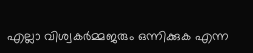എല്ലാ വിശ്വകർമ്മജരും ഒന്നിക്കുക എന്ന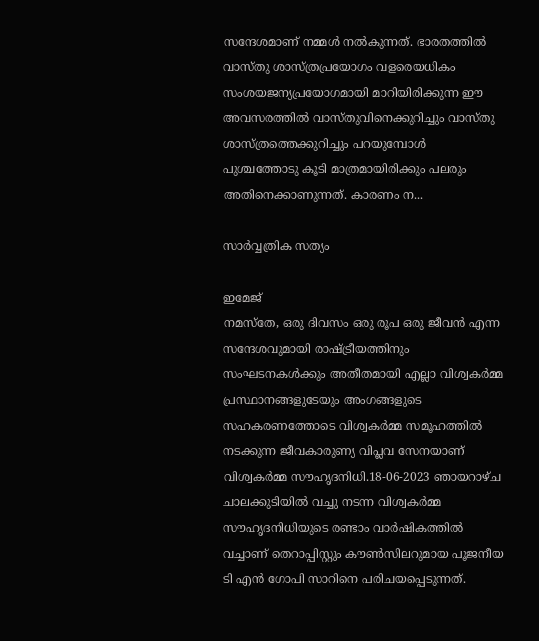സന്ദേശമാണ് നമ്മൾ നൽകുന്നത്. ഭാരതത്തിൽ വാസ്തു ശാസ്ത്രപ്രയോഗം വളരെയധികം സംശയജന്യപ്രയോഗമായി മാറിയിരിക്കുന്ന ഈ അവസരത്തിൽ വാസ്തുവിനെക്കുറിച്ചും വാസ്തു ശാസ്ത്രത്തെക്കുറിച്ചും പറയുമ്പോൾ പുശ്ചത്തോടു കൂടി മാത്രമായിരിക്കും പലരും അതിനെക്കാണുന്നത്. കാരണം ന...

സാർവ്വത്രിക സത്യം

ഇമേജ്
നമസ്തേ, ഒരു ദിവസം ഒരു രൂപ ഒരു ജീവൻ എന്ന സന്ദേശവുമായി രാഷ്ട്രീയത്തിനും സംഘടനകൾക്കും അതീതമായി എല്ലാ വിശ്വകർമ്മ പ്രസ്ഥാനങ്ങളുടേയും അംഗങ്ങളുടെ സഹകരണത്തോടെ വിശ്വകർമ്മ സമൂഹത്തിൽ നടക്കുന്ന ജീവകാരുണ്യ വിപ്ലവ സേനയാണ് വിശ്വകർമ്മ സൗഹൃദനിധി.18-06-2023 ഞായറാഴ്ച ചാലക്കുടിയിൽ വച്ചു നടന്ന വിശ്വകർമ്മ സൗഹൃദനിധിയുടെ രണ്ടാം വാർഷികത്തിൽ വച്ചാണ് തെറാപ്പിസ്റ്റും കൗൺസിലറുമായ പൂജനീയ ടി എൻ ഗോപി സാറിനെ പരിചയപ്പെടുന്നത്.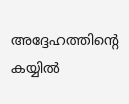അദ്ദേഹത്തിൻ്റെ കയ്യിൽ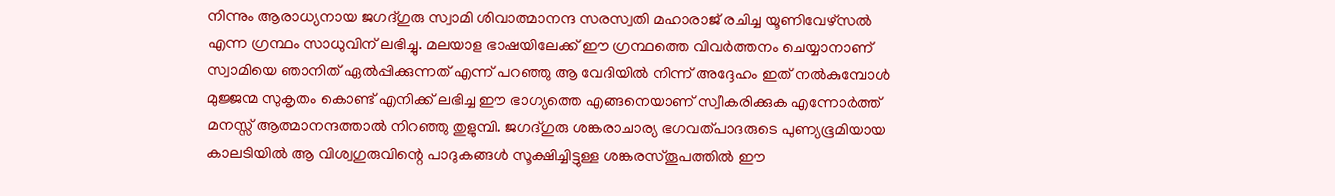നിന്നും ആരാധ്യനായ ജഗദ്ഗുരു സ്വാമി ശിവാത്മാനന്ദ സരസ്വതി മഹാരാജ് രചിച്ച യൂണിവേഴ്സൽ എന്ന ഗ്രന്ഥം സാധുവിന് ലഭിച്ചു. മലയാള ഭാഷയിലേക്ക് ഈ ഗ്രന്ഥത്തെ വിവർത്തനം ചെയ്യാനാണ് സ്വാമിയെ ഞാനിത് ഏൽപ്പിക്കുന്നത് എന്ന് പറഞ്ഞു ആ വേദിയിൽ നിന്ന് അദ്ദേഹം ഇത് നൽകുമ്പോൾ മുജ്ജന്മ സുകൃതം കൊണ്ട് എനിക്ക് ലഭിച്ച ഈ ഭാഗ്യത്തെ എങ്ങനെയാണ് സ്വീകരിക്കുക എന്നോർത്ത് മനസ്സ് ആത്മാനന്ദത്താൽ നിറഞ്ഞു തുളുമ്പി. ജഗദ്ഗുരു ശങ്കരാചാര്യ ഭഗവത്പാദരുടെ പുണ്യഭൂമിയായ കാലടിയിൽ ആ വിശ്വഗുരുവിന്റെ പാദുകങ്ങൾ സൂക്ഷിച്ചിട്ടുള്ള ശങ്കരസ്തൂപത്തിൽ ഈ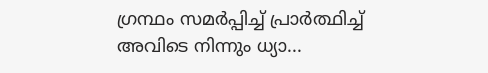ഗ്രന്ഥം സമർപ്പിച്ച് പ്രാർത്ഥിച്ച് അവിടെ നിന്നും ധ്യാ...